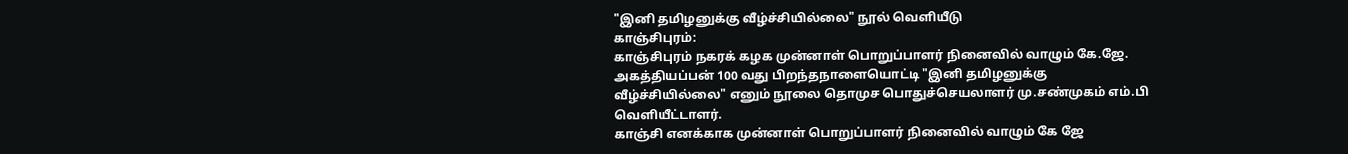"இனி தமிழனுக்கு வீழ்ச்சியில்லை" நூல் வெளியீடு
காஞ்சிபுரம்:
காஞ்சிபுரம் நகரக் கழக முன்னாள் பொறுப்பாளர் நினைவில் வாழும் கே.ஜே. அகத்தியப்பன் 100 வது பிறந்தநாளையொட்டி "இனி தமிழனுக்கு வீழ்ச்சியில்லை" எனும் நூலை தொமுச பொதுச்செயலாளர் மு.சண்முகம் எம்.பி வெளியீட்டாளர்.
காஞ்சி எனக்காக முன்னாள் பொறுப்பாளர் நினைவில் வாழும் கே ஜே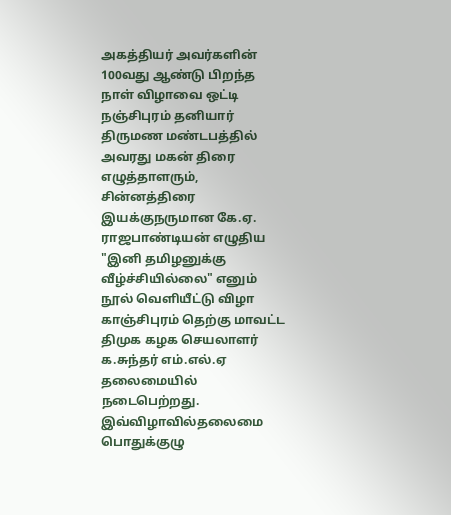அகத்தியர் அவர்களின் 100வது ஆண்டு பிறந்த நாள் விழாவை ஒட்டி நஞ்சிபுரம் தனியார் திருமண மண்டபத்தில் அவரது மகன் திரை எழுத்தாளரும், சின்னத்திரை இயக்குநருமான கே.ஏ. ராஜபாண்டியன் எழுதிய "இனி தமிழனுக்கு வீழ்ச்சியில்லை" எனும் நூல் வெளியீட்டு விழா காஞ்சிபுரம் தெற்கு மாவட்ட திமுக கழக செயலாளர் க.சுந்தர் எம்.எல்.ஏ தலைமையில் நடைபெற்றது.
இவ்விழாவில்தலைமை பொதுக்குழு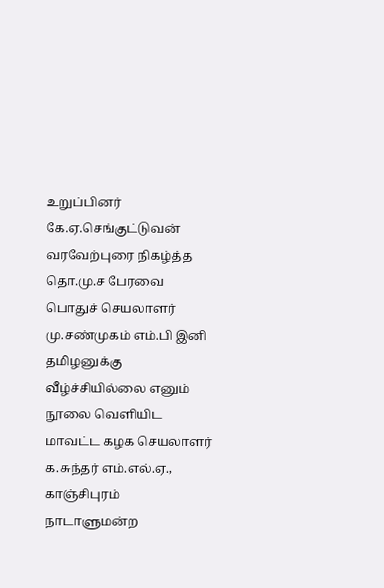உறுப்பினர் கே.ஏ.செங்குட்டுவன் வரவேற்புரை நிகழ்த்த தொ.மு.ச பேரவை பொதுச் செயலாளர் மு.சண்முகம் எம்.பி இனி தமிழனுக்கு வீழ்ச்சியில்லை எனும் நூலை வெளியிட மாவட்ட கழக செயலாளர் க.சுந்தர் எம்.எல்.ஏ., காஞ்சிபுரம் நாடாளுமன்ற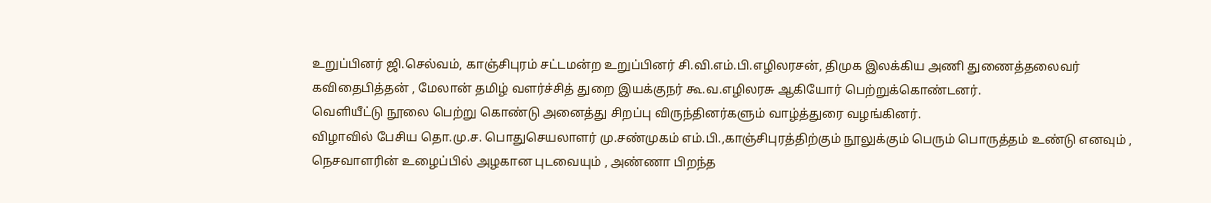உறுப்பினர் ஜி.செல்வம், காஞ்சிபுரம் சட்டமன்ற உறுப்பினர் சி.வி.எம்.பி.எழிலரசன், திமுக இலக்கிய அணி துணைத்தலைவர் கவிதைபித்தன் , மேலான் தமிழ் வளர்ச்சித் துறை இயக்குநர் கூ.வ.எழிலரசு ஆகியோர் பெற்றுக்கொண்டனர்.
வெளியீட்டு நூலை பெற்று கொண்டு அனைத்து சிறப்பு விருந்தினர்களும் வாழ்த்துரை வழங்கினர்.
விழாவில் பேசிய தொ.மு.ச. பொதுசெயலாளர் மு.சண்முகம் எம்.பி.,காஞ்சிபுரத்திற்கும் நூலுக்கும் பெரும் பொருத்தம் உண்டு எனவும் , நெசவாளரின் உழைப்பில் அழகான புடவையும் , அண்ணா பிறந்த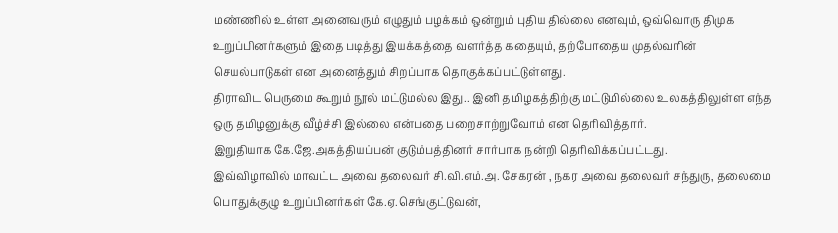மண்ணில் உள்ள அனைவரும் எழுதும் பழக்கம் ஒன்றும் புதிய தில்லை எனவும், ஒவ்வொரு திமுக உறுப்பினர்களும் இதை படித்து இயக்கத்தை வளர்த்த கதையும், தற்போதைய முதல்வரின் செயல்பாடுகள் என அனைத்தும் சிறப்பாக தொகுக்கப்பட்டுள்ளது.
திராவிட பெருமை கூறும் நூல் மட்டுமல்ல இது.. இனி தமிழகத்திற்கு மட்டுமில்லை உலகத்திலுள்ள எந்த ஒரு தமிழனுக்கு வீழ்ச்சி இல்லை என்பதை பறைசாற்றுவோம் என தெரிவித்தார்.
இறுதியாக கே.ஜே.அகத்தியப்பன் குடும்பத்தினர் சார்பாக நன்றி தெரிவிக்கப்பட்டது.
இவ்விழாவில் மாவட்ட அவை தலைவர் சி.வி.எம்.அ. சேகரன் , நகர அவை தலைவர் சந்துரு, தலைமை பொதுக்குழு உறுப்பினர்கள் கே.ஏ.செங்குட்டுவன்,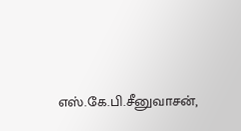எஸ்.கே.பி.சீனுவாசன்,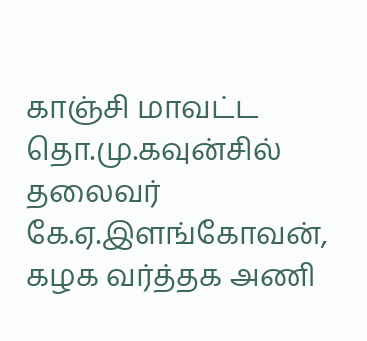காஞ்சி மாவட்ட தொ.மு.கவுன்சில் தலைவர் கே.ஏ.இளங்கோவன், கழக வர்த்தக அணி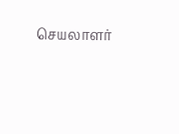செயலாளர்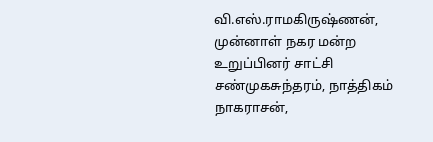வி.எஸ்.ராமகிருஷ்ணன், முன்னாள் நகர மன்ற உறுப்பினர் சாட்சி சண்முகசுந்தரம், நாத்திகம் நாகராசன்,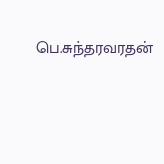பெ.சுந்தரவரதன்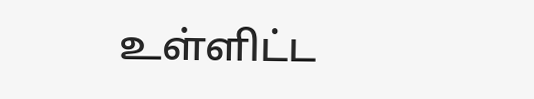உள்ளிட்ட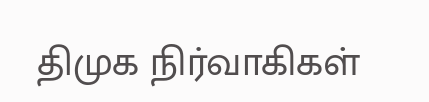திமுக நிர்வாகிகள்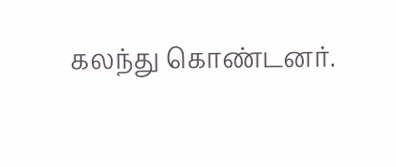கலந்து கொண்டனர்.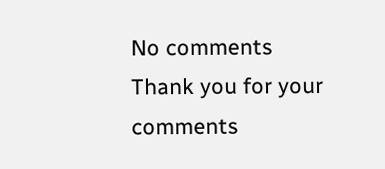No comments
Thank you for your comments